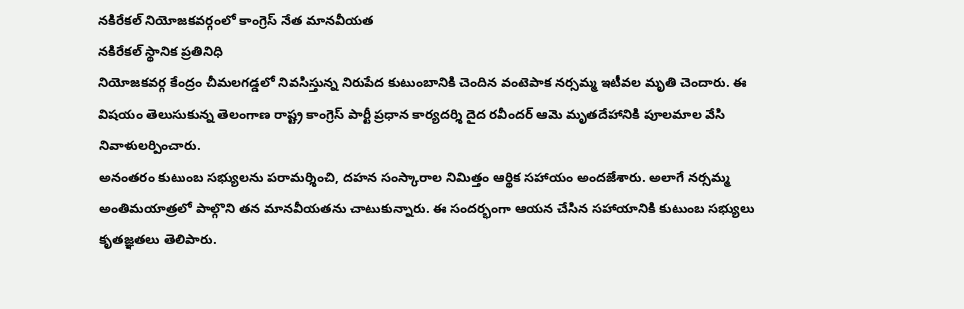నకిరేకల్ నియోజకవర్గంలో కాంగ్రెస్ నేత మానవీయత
నకిరేకల్ స్థానిక ప్రతినిధి
నియోజకవర్గ కేంద్రం చీమలగడ్డలో నివసిస్తున్న నిరుపేద కుటుంబానికి చెందిన వంటెపాక నర్సమ్మ ఇటీవల మృతి చెందారు. ఈ విషయం తెలుసుకున్న తెలంగాణ రాష్ట్ర కాంగ్రెస్ పార్టీ ప్రధాన కార్యదర్శి దైద రవీందర్ ఆమె మృతదేహానికి పూలమాల వేసి నివాళులర్పించారు.
అనంతరం కుటుంబ సభ్యులను పరామర్శించి, దహన సంస్కారాల నిమిత్తం ఆర్థిక సహాయం అందజేశారు. అలాగే నర్సమ్మ అంతిమయాత్రలో పాల్గొని తన మానవీయతను చాటుకున్నారు. ఈ సందర్భంగా ఆయన చేసిన సహాయానికి కుటుంబ సభ్యులు కృతజ్ఞతలు తెలిపారు.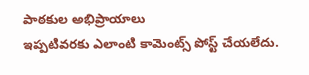పాఠకుల అభిప్రాయాలు
ఇప్పటివరకు ఎలాంటి కామెంట్స్ పోస్ట్ చేయలేదు.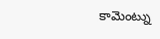కామెంట్ను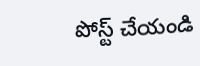పోస్ట్ చేయండి